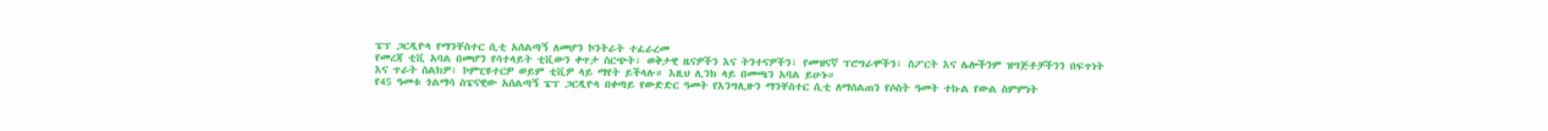ፔፕ ጋርዲዮላ የማንቸስተር ሲቲ አሰልጣኝ ለመሆን ኮንትራት ተፈራረመ
የመረጃ ቲቪ አባል በመሆን የሳተላይት ቲቪውን ቀጥታ ስርጭት፣ ወቅታዊ ዜናዎችን እና ትንተናዎችን፣ የመዝናኛ ፕሮግራሞችን፣ ስፖርት እና ሌሎችንም ዝግጅቶቻችንን በፍጥነት እና ጥራት ስልክዎ፣ ኮምፒዩተርዎ ወይም ቲቪዎ ላይ ማየት ይችላሉ። እዚህ ሊንክ ላይ በመጫን አባል ይሁኑ።
የ45 ዓመቱ ጎልማሳ ስፔናዊው አሰልጣኝ ፔፕ ጋርዲዮላ በቀጣይ የውድድር ዓመት የእንግሊዙን ማንቸስተር ሲቲ ለማሰልጠን የሶስት ዓመት ተኩል የውል ስምምነት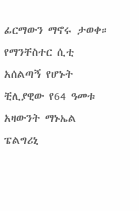ፊርማውን ማኖሩ ታወቀ። የማንቸስተር ሲቲ አሰልጣኝ የሆኑት ቺሊያዊው የ64 ዓመቱ አዛውንት ማኑኤል ፔልግሪኒ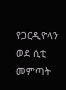የጋርዲዮላን ወደ ሲቲ መምጣት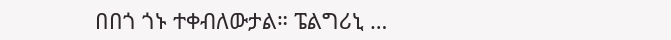በበጎ ጎኑ ተቀብለውታል። ፔልግሪኒ …